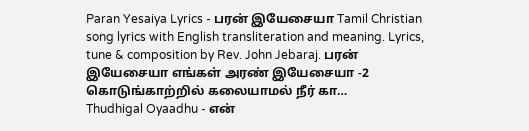Paran Yesaiya Lyrics - பரன் இயேசையா Tamil Christian song lyrics with English transliteration and meaning. Lyrics, tune & composition by Rev. John Jebaraj. பரன் இயேசையா எங்கள் அரண் இயேசையா -2 கொடுங்காற்றில் கலையாமல் நீர் கா…
Thudhigal Oyaadhu - என்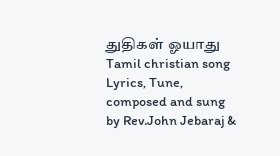துதிகள் ஓயாது Tamil christian song Lyrics, Tune, composed and sung by Rev.John Jebaraj &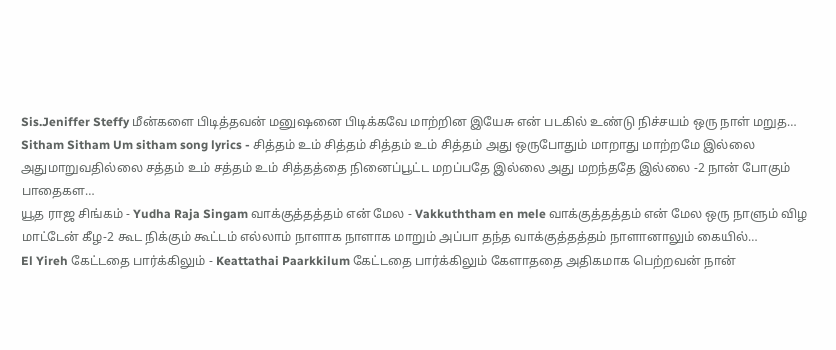Sis.Jeniffer Steffy மீன்களை பிடித்தவன் மனுஷனை பிடிக்கவே மாற்றின இயேசு என் படகில் உண்டு நிச்சயம் ஒரு நாள் மறுத…
Sitham Sitham Um sitham song lyrics - சித்தம் உம் சித்தம் சித்தம் உம் சித்தம் அது ஒருபோதும் மாறாது மாற்றமே இல்லை அதுமாறுவதில்லை சத்தம் உம் சத்தம் உம் சித்தத்தை நினைப்பூட்ட மறப்பதே இல்லை அது மறந்ததே இல்லை -2 நான் போகும் பாதைகள…
யூத ராஜ சிங்கம் - Yudha Raja Singam வாக்குத்தத்தம் என் மேல - Vakkuththam en mele வாக்குத்தத்தம் என் மேல ஒரு நாளும் விழ மாட்டேன் கீழ-2 கூட நிக்கும் கூட்டம் எல்லாம் நாளாக நாளாக மாறும் அப்பா தந்த வாக்குத்தத்தம் நாளானாலும் கையில்…
El Yireh கேட்டதை பார்க்கிலும் - Keattathai Paarkkilum கேட்டதை பார்க்கிலும் கேளாததை அதிகமாக பெற்றவன் நான்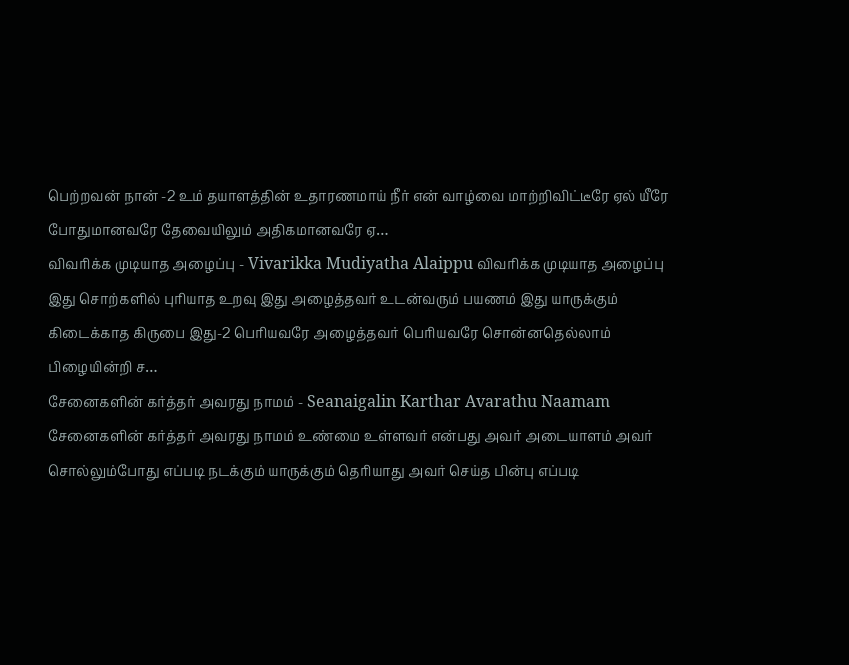பெற்றவன் நான் -2 உம் தயாளத்தின் உதாரணமாய் நீர் என் வாழ்வை மாற்றிவிட்டீரே ஏல் யீரே போதுமானவரே தேவையிலும் அதிகமானவரே ஏ…
விவரிக்க முடியாத அழைப்பு - Vivarikka Mudiyatha Alaippu விவரிக்க முடியாத அழைப்பு இது சொற்களில் புரியாத உறவு இது அழைத்தவர் உடன்வரும் பயணம் இது யாருக்கும் கிடைக்காத கிருபை இது-2 பெரியவரே அழைத்தவர் பெரியவரே சொன்னதெல்லாம் பிழையின்றி ச…
சேனைகளின் கர்த்தர் அவரது நாமம் - Seanaigalin Karthar Avarathu Naamam சேனைகளின் கர்த்தர் அவரது நாமம் உண்மை உள்ளவர் என்பது அவர் அடையாளம் அவர் சொல்லும்போது எப்படி நடக்கும் யாருக்கும் தெரியாது அவர் செய்த பின்பு எப்படி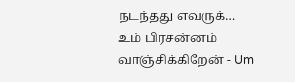நடந்தது எவருக்…
உம் பிரசன்னம் வாஞ்சிக்கிறேன் - Um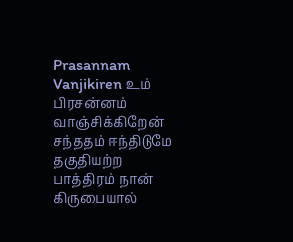Prasannam Vanjikiren உம் பிரசன்னம் வாஞ்சிக்கிறேன் சந்ததம் ஈந்திடுமே தகுதியற்ற பாத்திரம் நான் கிருபையால்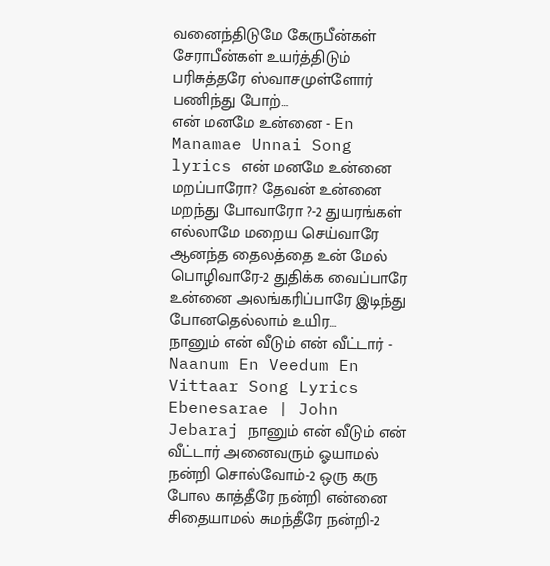வனைந்திடுமே கேருபீன்கள் சேராபீன்கள் உயர்த்திடும் பரிசுத்தரே ஸ்வாசமுள்ளோர் பணிந்து போற்…
என் மனமே உன்னை - En Manamae Unnai Song lyrics என் மனமே உன்னை மறப்பாரோ? தேவன் உன்னை மறந்து போவாரோ ?-2 துயரங்கள் எல்லாமே மறைய செய்வாரே ஆனந்த தைலத்தை உன் மேல் பொழிவாரே-2 துதிக்க வைப்பாரே உன்னை அலங்கரிப்பாரே இடிந்து போனதெல்லாம் உயிர…
நானும் என் வீடும் என் வீட்டார் - Naanum En Veedum En Vittaar Song Lyrics Ebenesarae | John Jebaraj நானும் என் வீடும் என் வீட்டார் அனைவரும் ஓயாமல் நன்றி சொல்வோம்-2 ஒரு கரு போல காத்தீரே நன்றி என்னை சிதையாமல் சுமந்தீரே நன்றி-2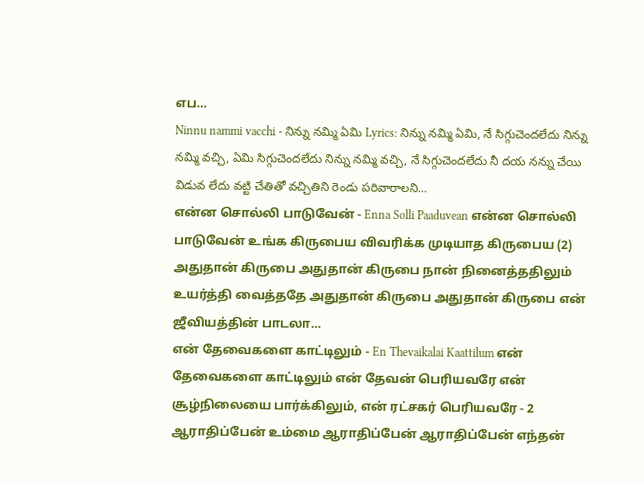எப…
Ninnu nammi vacchi - నిన్ను నమ్మి ఏమి Lyrics: నిన్ను నమ్మి ఏమి, నే సిగ్గుచెందలేదు నిన్ను నమ్మి వచ్చి, ఏమి సిగ్గుచెందలేదు నిన్ను నమ్మి వచ్చి, నే సిగ్గుచెందలేదు నీ దయ నన్ను చేయి విడువ లేదు వట్టి చేతితో వచ్చితిని రెండు పరివారాలని…
என்ன சொல்லி பாடுவேன் - Enna Solli Paaduvean என்ன சொல்லி பாடுவேன் உங்க கிருபைய விவரிக்க முடியாத கிருபைய (2) அதுதான் கிருபை அதுதான் கிருபை நான் நினைத்ததிலும் உயர்த்தி வைத்ததே அதுதான் கிருபை அதுதான் கிருபை என் ஜீவியத்தின் பாடலா…
என் தேவைகளை காட்டிலும் - En Thevaikalai Kaattilum என் தேவைகளை காட்டிலும் என் தேவன் பெரியவரே என் சூழ்நிலையை பார்க்கிலும், என் ரட்சகர் பெரியவரே - 2 ஆராதிப்பேன் உம்மை ஆராதிப்பேன் ஆராதிப்பேன் எந்தன்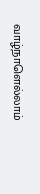வாழ்நாளெல்லாம்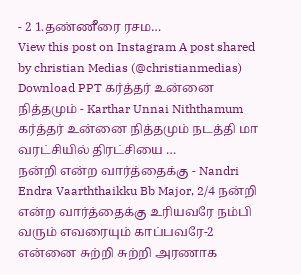- 2 1.தண்ணீரை ரசம…
View this post on Instagram A post shared by christian Medias (@christianmedias) Download PPT கர்த்தர் உன்னை நித்தமும் - Karthar Unnai Niththamum கர்த்தர் உன்னை நித்தமும் நடத்தி மா வரட்சியில் திரட்சியை …
நன்றி என்ற வார்த்தைக்கு - Nandri Endra Vaarththaikku Bb Major, 2/4 நன்றி என்ற வார்த்தைக்கு உரியவரே நம்பி வரும் எவரையும் காப்பவரே-2 என்னை சுற்றி சுற்றி அரணாக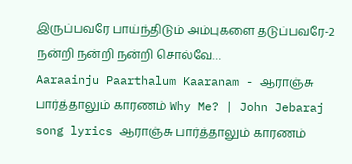இருப்பவரே பாய்ந்திடும் அம்புகளை தடுப்பவரே-2 நன்றி நன்றி நன்றி சொல்வே…
Aaraainju Paarthalum Kaaranam - ஆராஞ்சு பார்த்தாலும் காரணம் Why Me? | John Jebaraj song lyrics ஆராஞ்சு பார்த்தாலும் காரணம்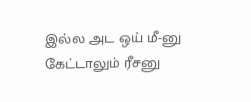இல்ல அட ஒய் மீ-னு கேட்டாலும் ரீசனு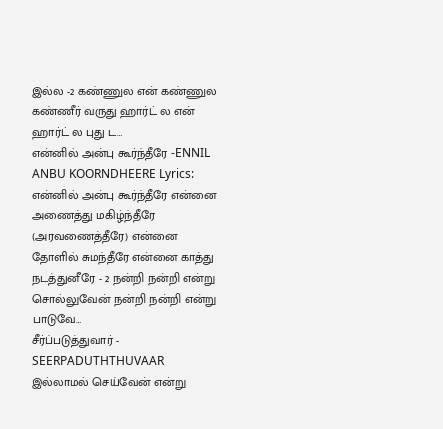இல்ல -2 கண்ணுல என் கண்ணுல கண்ணீர் வருது ஹார்ட் ல என் ஹார்ட் ல புது ட…
என்னில் அன்பு கூர்ந்தீரே -ENNIL ANBU KOORNDHEERE Lyrics: என்னில் அன்பு கூர்ந்தீரே என்னை அணைத்து மகிழ்ந்தீரே (அரவணைத்தீரே) என்னை தோளில் சுமந்தீரே என்னை காத்து நடத்துனீரே - 2 நன்றி நன்றி என்று சொல்லுவேன் நன்றி நன்றி என்று பாடுவே…
சீர்ப்படுத்துவார் - SEERPADUTHTHUVAAR இல்லாமல் செய்வேன் என்று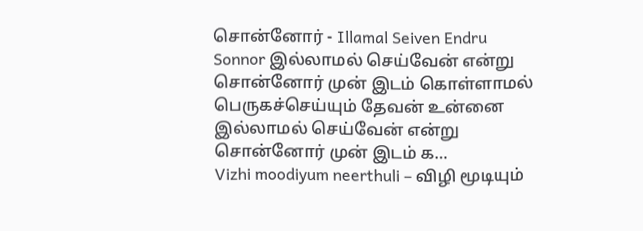சொன்னோர் - Illamal Seiven Endru Sonnor இல்லாமல் செய்வேன் என்று சொன்னோர் முன் இடம் கொள்ளாமல் பெருகச்செய்யும் தேவன் உன்னை இல்லாமல் செய்வேன் என்று சொன்னோர் முன் இடம் க…
Vizhi moodiyum neerthuli – விழி மூடியும்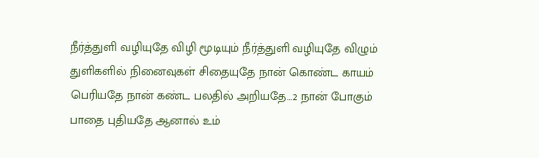நீர்த்துளி வழியுதே விழி மூடியும் நீர்த்துளி வழியுதே விழும் துளிகளில் நினைவுகள் சிதையுதே நான் கொண்ட காயம் பெரியதே நான் கண்ட பலதில் அறியதே…2 நான் போகும் பாதை புதியதே ஆனால் உம்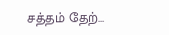சத்தம் தேற்…